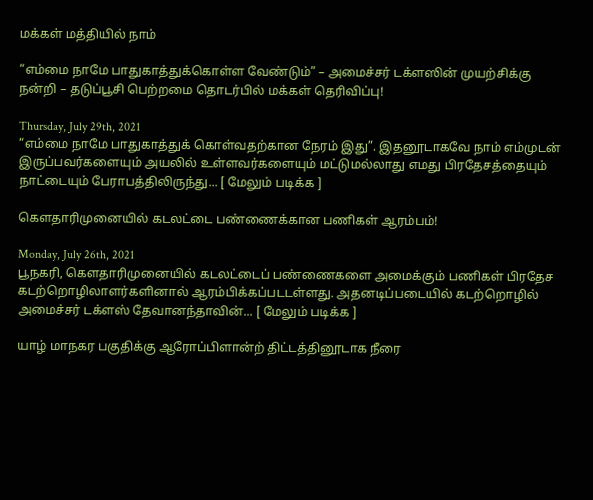மக்கள் மத்தியில் நாம்

“எம்மை நாமே பாதுகாத்துக்கொள்ள வேண்டும்” – அமைச்சர் டக்ளஸின் முயற்சிக்கு நன்றி – தடுப்பூசி பெற்றமை தொடர்பில் மக்கள் தெரிவிப்பு!

Thursday, July 29th, 2021
“எம்மை நாமே பாதுகாத்துக் கொள்வதற்கான நேரம் இது”. இதனூடாகவே நாம் எம்முடன் இருப்பவர்களையும் அயலில் உள்ளவர்களையும் மட்டுமல்லாது எமது பிரதேசத்தையும் நாட்டையும் பேராபத்திலிருந்து... [ மேலும் படிக்க ]

கௌதாரிமுனையில் கடலட்டை பண்ணைக்கான பணிகள் ஆரம்பம்!

Monday, July 26th, 2021
பூநகரி, கௌதாரிமுனையில் கடலட்டைப் பண்ணைகளை அமைக்கும் பணிகள் பிரதேச கடற்றொழிலாளர்களினால் ஆரம்பிக்கப்படடள்ளது. அதனடிப்படையில் கடற்றொழில் அமைச்சர் டக்ளஸ் தேவானந்தாவின்... [ மேலும் படிக்க ]

யாழ் மாநகர பகுதிக்கு ஆரோப்பிளான்ற் திட்டத்தினூடாக நீரை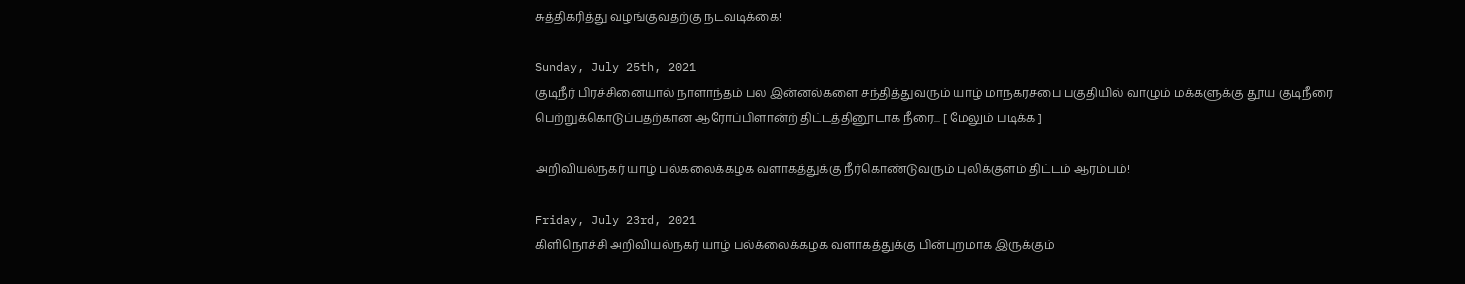சுத்திகரித்து வழங்குவதற்கு நடவடிக்கை!

Sunday, July 25th, 2021
குடிநீர் பிரச்சினையால் நாளாந்தம் பல இன்னல்களை சந்தித்துவரும் யாழ் மாநகரசபை பகுதியில் வாழும் மக்களுக்கு தூய குடிநீரை பெற்றுக்கொடுப்பதற்கான ஆரோப்பிளான்ற் திட்டத்தினூடாக நீரை... [ மேலும் படிக்க ]

அறிவியல்நகர் யாழ் பல்கலைக்கழக வளாகத்துக்கு நீர்கொண்டுவரும் புலிக்குளம் திட்டம் ஆரம்பம்!

Friday, July 23rd, 2021
கிளிநொச்சி அறிவியல்நகர் யாழ் பல்க்லைக்கழக வளாகத்துக்கு பின்புறமாக இருக்கும்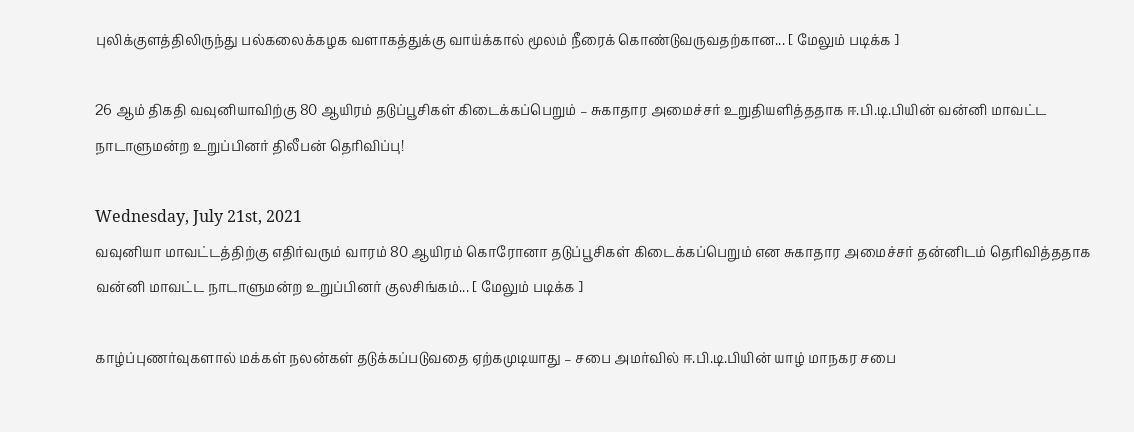புலிக்குளத்திலிருந்து பல்கலைக்கழக வளாகத்துக்கு வாய்க்கால் மூலம் நீரைக் கொண்டுவருவதற்கான... [ மேலும் படிக்க ]

26 ஆம் திகதி வவுனியாவிற்கு 80 ஆயிரம் தடுப்பூசிகள் கிடைக்கப்பெறும் – சுகாதார அமைச்சர் உறுதியளித்ததாக ஈ.பி.டி.பியின் வன்னி மாவட்ட நாடாளுமன்ற உறுப்பினர் திலீபன் தெரிவிப்பு!

Wednesday, July 21st, 2021
வவுனியா மாவட்டத்திற்கு எதிர்வரும் வாரம் 80 ஆயிரம் கொரோனா தடுப்பூசிகள் கிடைக்கப்பெறும் என சுகாதார அமைச்சர் தன்னிடம் தெரிவித்ததாக வன்னி மாவட்ட நாடாளுமன்ற உறுப்பினர் குலசிங்கம்... [ மேலும் படிக்க ]

காழ்ப்புணர்வுகளால் மக்கள் நலன்கள் தடுக்கப்படுவதை ஏற்கமுடியாது – சபை அமர்வில் ஈ.பி.டி.பியின் யாழ் மாநகர சபை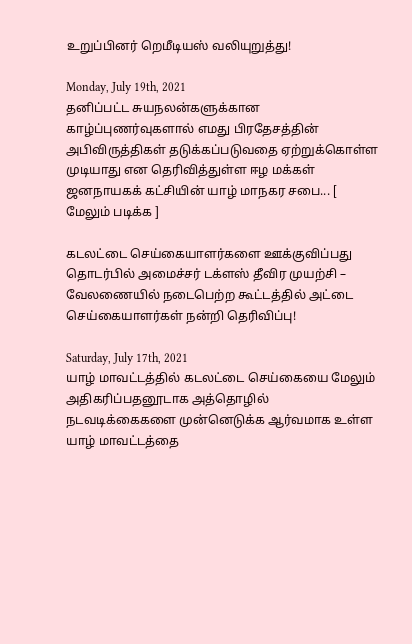உறுப்பினர் றெமீடியஸ் வலியுறுத்து!

Monday, July 19th, 2021
தனிப்பட்ட சுயநலன்களுக்கான காழ்ப்புணர்வுகளால் எமது பிரதேசத்தின் அபிவிருத்திகள் தடுக்கப்படுவதை ஏற்றுக்கொள்ள முடியாது என தெரிவித்துள்ள ஈழ மக்கள் ஜனநாயகக் கட்சியின் யாழ் மாநகர சபை... [ மேலும் படிக்க ]

கடலட்டை செய்கையாளர்களை ஊக்குவிப்பது தொடர்பில் அமைச்சர் டக்ளஸ் தீவிர முயற்சி – வேலணையில் நடைபெற்ற கூட்டத்தில் அட்டை செய்கையாளர்கள் நன்றி தெரிவிப்பு!

Saturday, July 17th, 2021
யாழ் மாவட்டத்தில் கடலட்டை செய்கையை மேலும் அதிகரிப்பதனூடாக அத்தொழில் நடவடிக்கைகளை முன்னெடுக்க ஆர்வமாக உள்ள யாழ் மாவட்டத்தை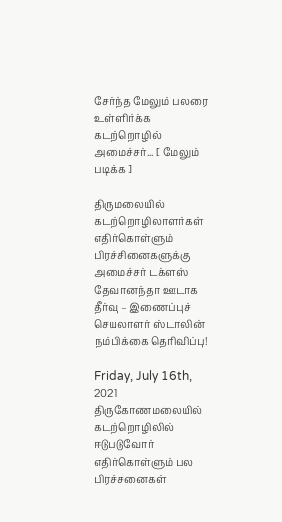சேர்ந்த மேலும் பலரை உள்ளிர்க்க கடற்றொழில் அமைச்சர்... [ மேலும் படிக்க ]

திருமலையில் கடற்றொழிலாளர்கள் எதிர்கொள்ளும் பிரச்சினைகளுக்கு அமைச்சர் டக்ளஸ் தேவானந்தா ஊடாக தீர்வு – இணைப்புச் செயலாளர் ஸ்டாலின் நம்பிக்கை தெரிவிப்பு!

Friday, July 16th, 2021
திருகோணமலையில் கடற்றொழிலில் ஈடுபடுவோர் எதிர்கொள்ளும் பல பிரச்சனைகள்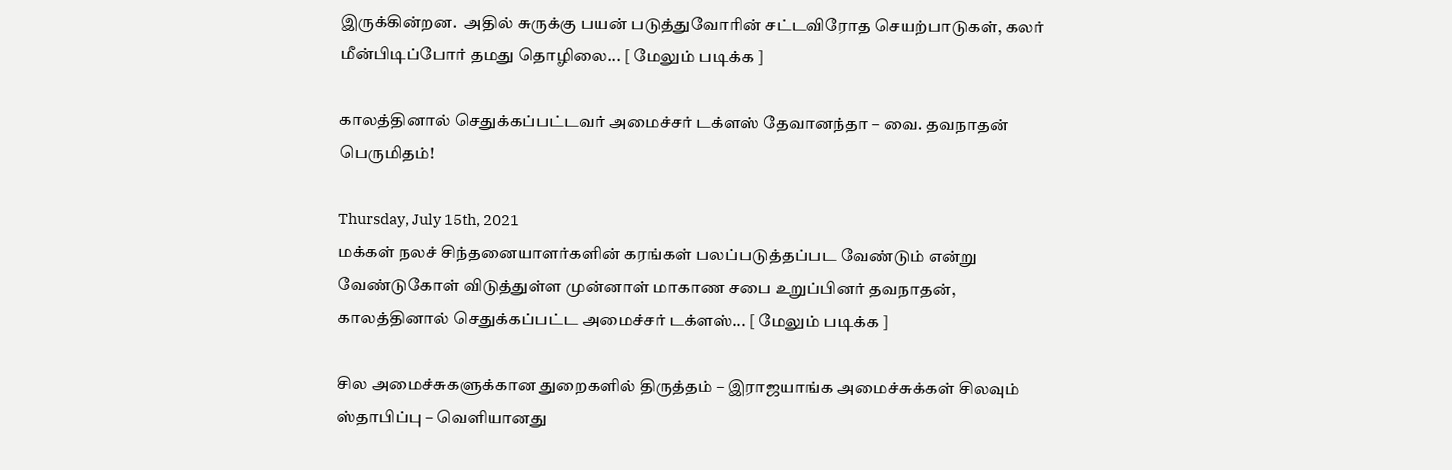இருக்கின்றன.  அதில் சுருக்கு பயன் படுத்துவோரின் சட்டவிரோத செயற்பாடுகள், கலர் மீன்பிடிப்போர் தமது தொழிலை... [ மேலும் படிக்க ]

காலத்தினால் செதுக்கப்பட்டவர் அமைச்சர் டக்ளஸ் தேவானந்தா – வை. தவநாதன் பெருமிதம்!

Thursday, July 15th, 2021
மக்கள் நலச் சிந்தனையாளர்களின் கரங்கள் பலப்படுத்தப்பட வேண்டும் என்று வேண்டுகோள் விடுத்துள்ள முன்னாள் மாகாண சபை உறுப்பினர் தவநாதன், காலத்தினால் செதுக்கப்பட்ட அமைச்சர் டக்ளஸ்... [ மேலும் படிக்க ]

சில அமைச்சுகளுக்கான துறைகளில் திருத்தம் – இராஜயாங்க அமைச்சுக்கள் சிலவும் ஸ்தாபிப்பு – வெளியானது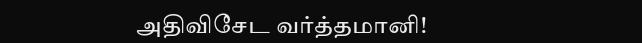அதிவிசேட வர்த்தமானி!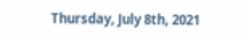Thursday, July 8th, 2021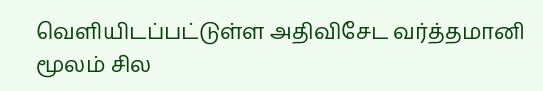வெளியிடப்பட்டுள்ள அதிவிசேட வர்த்தமானி மூலம் சில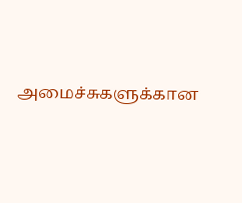அமைச்சுகளுக்கான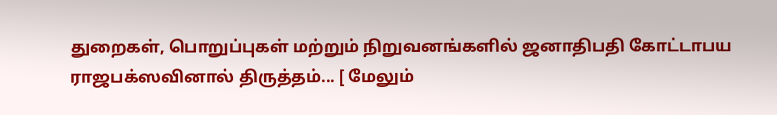துறைகள், பொறுப்புகள் மற்றும் நிறுவனங்களில் ஜனாதிபதி கோட்டாபய ராஜபக்ஸவினால் திருத்தம்... [ மேலும்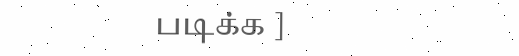படிக்க ]